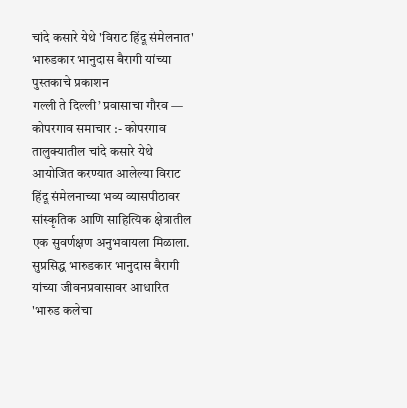चांदे कसारे येथे 'विराट हिंदू संमेलनात' भारुडकार भानुदास बैरागी यांच्या पुस्तकाचे प्रकाशन
गल्ली ते दिल्ली’ प्रवासाचा गौरव —
कोपरगाव समाचार :- कोपरगाव तालुक्यातील चांदे कसारे येथे आयोजित करण्यात आलेल्या विराट हिंदू संमेलनाच्या भव्य व्यासपीठावर सांस्कृतिक आणि साहित्यिक क्षेत्रातील एक सुवर्णक्षण अनुभवायला मिळाला. सुप्रसिद्ध भारुडकार भानुदास बैरागी यांच्या जीवनप्रवासावर आधारित 'भारुड कलेचा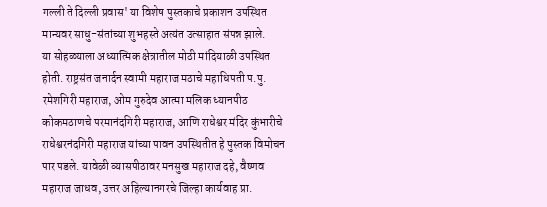गल्ली ते दिल्ली प्रवास' या विशेष पुस्तकाचे प्रकाशन उपस्थित मान्यवर साधु-संतांच्या शुभहस्ते अत्यंत उत्साहात संपन्न झाले.
या सोहळ्याला अध्यात्मिक क्षेत्रातील मोठी मांदियाळी उपस्थित होती. राष्ट्रसंत जनार्दन स्वामी महाराज मठाचे महाधिपती प.पु. रमेशगिरी महाराज, ओम गुरुदेव आत्मा मलिक ध्यानपीठ कोकमठाणचे परमानंदगिरी महाराज, आणि राधेश्वर मंदिर कुंभारीचे राधेश्वरनंदगिरी महाराज यांच्या पावन उपस्थितीत हे पुस्तक विमोचन पार पडले. यावेळी व्यासपीठावर मनसुख महाराज दहे, वैष्णव महाराज जाधव, उत्तर अहिल्यानगरचे जिल्हा कार्यवाह प्रा.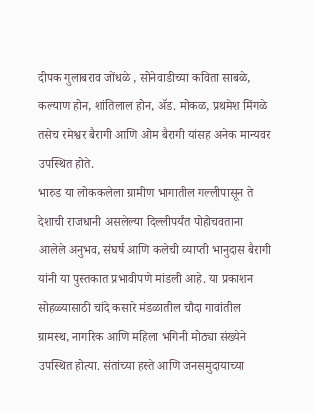दीपक गुलाबराव जोंधळे , सोनेवाडीच्या कविता साबळे, कल्याण होन, शांतिलाल होन, ॲड. मोकळ, प्रथमेश मिंगळे तसेच रमेश्वर बैरागी आणि ओम बैरागी यांसह अनेक मान्यवर उपस्थित होते.
भारुड या लोककलेला ग्रामीण भागातील गल्लीपासून ते देशाची राजधानी असलेल्या दिल्लीपर्यंत पोहोचवताना आलेले अनुभव, संघर्ष आणि कलेची व्याप्ती भानुदास बैरागी यांनी या पुस्तकात प्रभावीपणे मांडली आहे. या प्रकाशन सोहळ्यासाठी चांदे कसारे मंडळातील चौदा गावांतील ग्रामस्थ, नागरिक आणि महिला भगिनी मोठ्या संख्येने उपस्थित होत्या. संतांच्या हस्ते आणि जनसमुदायाच्या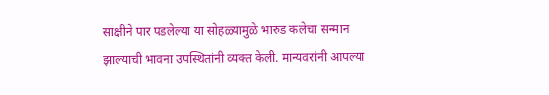साक्षीने पार पडलेल्या या सोहळ्यामुळे भारुड कलेचा सन्मान झाल्याची भावना उपस्थितांनी व्यक्त केली. मान्यवरांनी आपल्या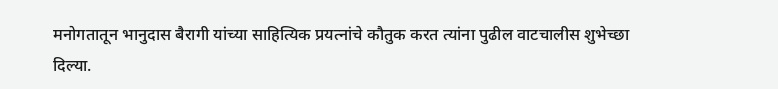मनोगतातून भानुदास बैरागी यांच्या साहित्यिक प्रयत्नांचे कौतुक करत त्यांना पुढील वाटचालीस शुभेच्छा दिल्या.